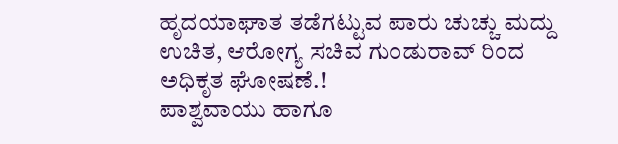ಹೃದಯಾಘಾತ ತಡೆಗಟ್ಟುವ ಪಾರು ಚುಚ್ಚು ಮದ್ದು ಉಚಿತ, ಆರೋಗ್ಯ ಸಚಿವ ಗುಂಡುರಾವ್ ರಿಂದ ಅಧಿಕೃತ ಘೋಷಣೆ.!
ಪಾಶ್ವವಾಯು ಹಾಗೂ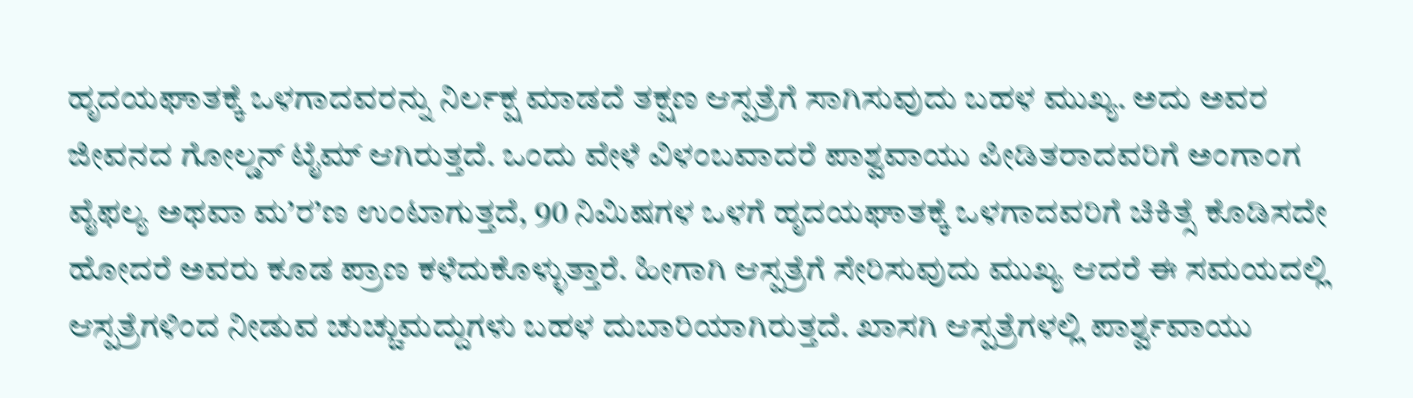ಹೃದಯಘಾತಕ್ಕೆ ಒಳಗಾದವರನ್ನು ನಿರ್ಲಕ್ಷ ಮಾಡದೆ ತಕ್ಷಣ ಆಸ್ಪತ್ರೆಗೆ ಸಾಗಿಸುವುದು ಬಹಳ ಮುಖ್ಯ. ಅದು ಅವರ ಜೀವನದ ಗೋಲ್ಡನ್ ಟೈಮ್ ಆಗಿರುತ್ತದೆ. ಒಂದು ವೇಳೆ ವಿಳಂಬವಾದರೆ ಪಾಶ್ವವಾಯು ಪೀಡಿತರಾದವರಿಗೆ ಅಂಗಾಂಗ ವೈಫಲ್ಯ ಅಥವಾ ಮ’ರ’ಣ ಉಂಟಾಗುತ್ತದೆ, 90 ನಿಮಿಷಗಳ ಒಳಗೆ ಹೃದಯಘಾತಕ್ಕೆ ಒಳಗಾದವರಿಗೆ ಚಿಕಿತ್ಸೆ ಕೊಡಿಸದೇ ಹೋದರೆ ಅವರು ಕೂಡ ಪ್ರಾಣ ಕಳೆದುಕೊಳ್ಳುತ್ತಾರೆ. ಹೀಗಾಗಿ ಆಸ್ಪತ್ರೆಗೆ ಸೇರಿಸುವುದು ಮುಖ್ಯ ಆದರೆ ಈ ಸಮಯದಲ್ಲಿ ಆಸ್ಪತ್ರೆಗಳಿಂದ ನೀಡುವ ಚುಚ್ಚುಮದ್ದುಗಳು ಬಹಳ ದುಬಾರಿಯಾಗಿರುತ್ತದೆ. ಖಾಸಗಿ ಆಸ್ಪತ್ರೆಗಳಲ್ಲಿ ಪಾರ್ಶ್ವವಾಯು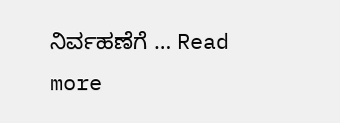ನಿರ್ವಹಣೆಗೆ … Read more